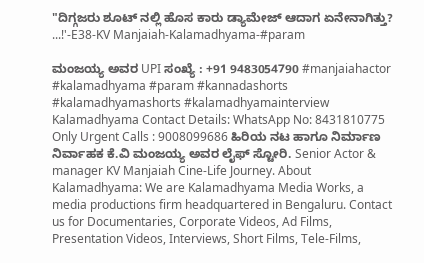"ದಿಗ್ಗಜರು ಶೂಟ್ ನಲ್ಲಿ ಹೊಸ ಕಾರು ಡ್ಯಾಮೇಜ್ ಆದಾಗ ಏನೇನಾಗಿತ್ತು? ...!'-E38-KV Manjaiah-Kalamadhyama-#param

ಮಂಜಯ್ಯ ಅವರ UPI ಸಂಖ್ಯೆ : +91 9483054790 #manjaiahactor #kalamadhyama #param #kannadashorts #kalamadhyamashorts #kalamadhyamainterview Kalamadhyama Contact Details: WhatsApp No: 8431810775 Only Urgent Calls : 9008099686 ಹಿರಿಯ ನಟ ಹಾಗೂ ನಿರ್ಮಾಣ ನಿರ್ವಾಹಕ ಕೆ.ವಿ ಮಂಜಯ್ಯ ಅವರ ಲೈಫ್ ಸ್ಟೋರಿ. Senior Actor & manager KV Manjaiah Cine-Life Journey. About Kalamadhyama: We are Kalamadhyama Media Works, a media productions firm headquartered in Bengaluru. Contact us for Documentaries, Corporate Videos, Ad Films, Presentation Videos, Interviews, Short Films, Tele-Films,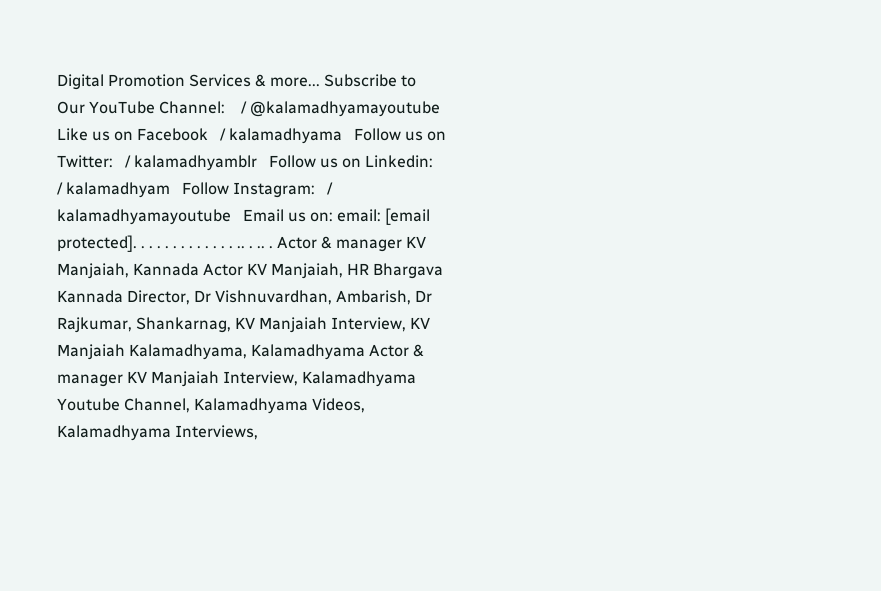Digital Promotion Services & more... Subscribe to Our YouTube Channel:    / @kalamadhyamayoutube   Like us on Facebook   / kalamadhyama   Follow us on Twitter:   / kalamadhyamblr   Follow us on Linkedin:   / kalamadhyam   Follow Instagram:   / kalamadhyamayoutube   Email us on: email: [email protected]. . . . . . . . . . . . . .. . .. . Actor & manager KV Manjaiah, Kannada Actor KV Manjaiah, HR Bhargava Kannada Director, Dr Vishnuvardhan, Ambarish, Dr Rajkumar, Shankarnag, KV Manjaiah Interview, KV Manjaiah Kalamadhyama, Kalamadhyama Actor & manager KV Manjaiah Interview, Kalamadhyama Youtube Channel, Kalamadhyama Videos, Kalamadhyama Interviews,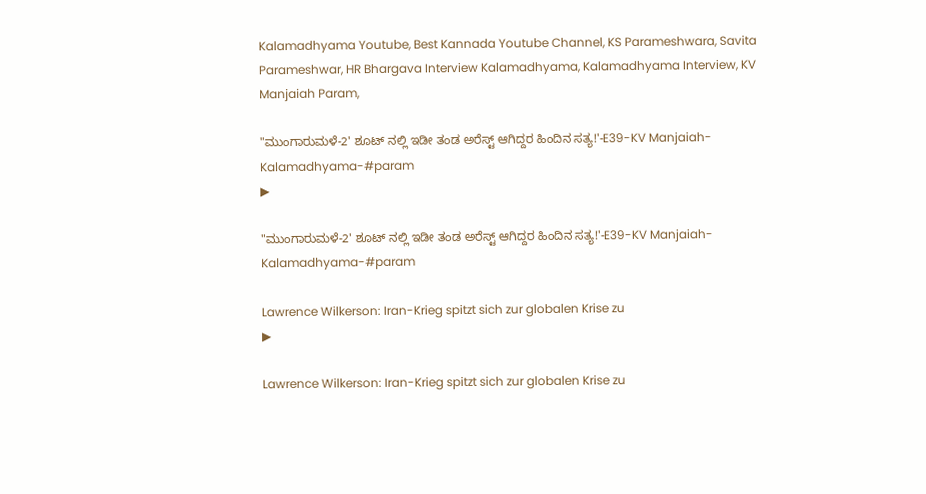Kalamadhyama Youtube, Best Kannada Youtube Channel, KS Parameshwara, Savita Parameshwar, HR Bhargava Interview Kalamadhyama, Kalamadhyama Interview, KV Manjaiah Param,

"ಮುಂಗಾರುಮಳೆ-2' ಶೂಟ್ ನಲ್ಲಿ ಇಡೀ ತಂಡ ಅರೆಸ್ಟ್ ಆಗಿದ್ದರ ಹಿಂದಿನ ಸತ್ಯ!'-E39-KV Manjaiah-Kalamadhyama-#param
▶

"ಮುಂಗಾರುಮಳೆ-2' ಶೂಟ್ ನಲ್ಲಿ ಇಡೀ ತಂಡ ಅರೆಸ್ಟ್ ಆಗಿದ್ದರ ಹಿಂದಿನ ಸತ್ಯ!'-E39-KV Manjaiah-Kalamadhyama-#param

Lawrence Wilkerson: Iran-Krieg spitzt sich zur globalen Krise zu
▶

Lawrence Wilkerson: Iran-Krieg spitzt sich zur globalen Krise zu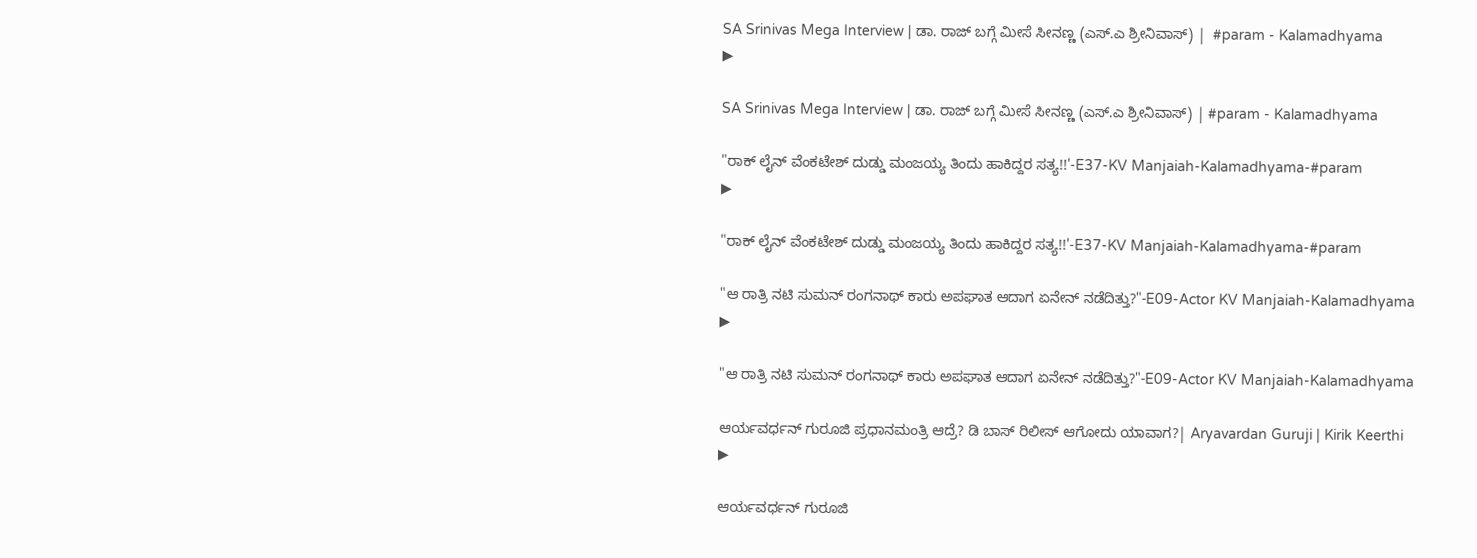SA Srinivas Mega Interview | ಡಾ. ರಾಜ್ ಬಗ್ಗೆ ಮೀಸೆ ಸೀನಣ್ಣ (ಎಸ್.ಎ ಶ್ರೀನಿವಾಸ್) |  #param - Kalamadhyama
▶

SA Srinivas Mega Interview | ಡಾ. ರಾಜ್ ಬಗ್ಗೆ ಮೀಸೆ ಸೀನಣ್ಣ (ಎಸ್.ಎ ಶ್ರೀನಿವಾಸ್) | #param - Kalamadhyama

"ರಾಕ್ ಲೈನ್ ವೆಂಕಟೇಶ್ ದುಡ್ಡು ಮಂಜಯ್ಯ ತಿಂದು ಹಾಕಿದ್ದರ ಸತ್ಯ!!'-E37-KV Manjaiah-Kalamadhyama-#param
▶

"ರಾಕ್ ಲೈನ್ ವೆಂಕಟೇಶ್ ದುಡ್ಡು ಮಂಜಯ್ಯ ತಿಂದು ಹಾಕಿದ್ದರ ಸತ್ಯ!!'-E37-KV Manjaiah-Kalamadhyama-#param

"ಆ ರಾತ್ರಿ ನಟಿ ಸುಮನ್ ರಂಗನಾಥ್ ಕಾರು ಅಪಘಾತ ಆದಾಗ ಏನೇನ್ ನಡೆದಿತ್ತು?"-E09-Actor KV Manjaiah-Kalamadhyama
▶

"ಆ ರಾತ್ರಿ ನಟಿ ಸುಮನ್ ರಂಗನಾಥ್ ಕಾರು ಅಪಘಾತ ಆದಾಗ ಏನೇನ್ ನಡೆದಿತ್ತು?"-E09-Actor KV Manjaiah-Kalamadhyama

ಆರ್ಯವರ್ಧನ್ ಗುರೂಜಿ ಪ್ರಧಾನಮಂತ್ರಿ ಆದ್ರೆ? ಡಿ ಬಾಸ್ ರಿಲೀಸ್ ಆಗೋದು ಯಾವಾಗ?| Aryavardan Guruji | Kirik Keerthi
▶

ಆರ್ಯವರ್ಧನ್ ಗುರೂಜಿ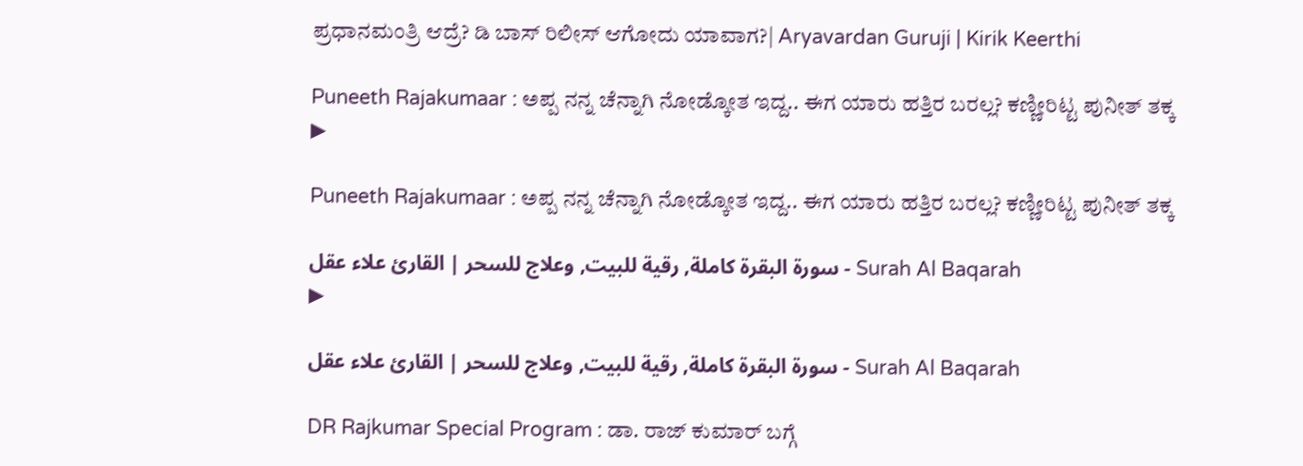ಪ್ರಧಾನಮಂತ್ರಿ ಆದ್ರೆ? ಡಿ ಬಾಸ್ ರಿಲೀಸ್ ಆಗೋದು ಯಾವಾಗ?| Aryavardan Guruji | Kirik Keerthi

Puneeth Rajakumaar : ಅಪ್ಪ ನನ್ನ ಚೆನ್ನಾಗಿ ನೋಡ್ಕೋತ ಇದ್ದ.. ಈಗ ಯಾರು ಹತ್ತಿರ ಬರಲ್ಲ? ಕಣ್ಣೀರಿಟ್ಟ ಪುನೀತ್ ತಕ್ಕ
▶

Puneeth Rajakumaar : ಅಪ್ಪ ನನ್ನ ಚೆನ್ನಾಗಿ ನೋಡ್ಕೋತ ಇದ್ದ.. ಈಗ ಯಾರು ಹತ್ತಿರ ಬರಲ್ಲ? ಕಣ್ಣೀರಿಟ್ಟ ಪುನೀತ್ ತಕ್ಕ

سورة البقرة كاملة, رقية للبيت, وعلاج للسحر | القارئ علاء عقل - Surah Al Baqarah
▶

سورة البقرة كاملة, رقية للبيت, وعلاج للسحر | القارئ علاء عقل - Surah Al Baqarah

DR Rajkumar Special Program : ಡಾ. ರಾಜ್ ಕುಮಾರ್ ಬಗ್ಗೆ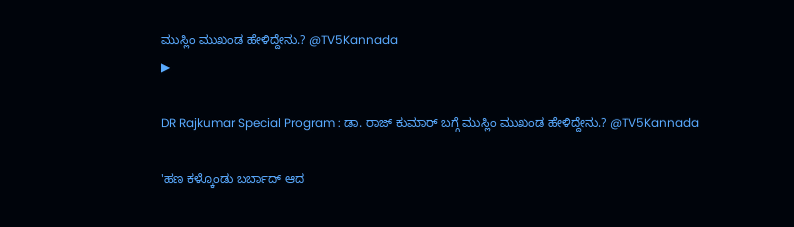ಮುಸ್ಲಿಂ ಮುಖಂಡ ಹೇಳಿದ್ದೇನು.? @TV5Kannada
▶

DR Rajkumar Special Program : ಡಾ. ರಾಜ್ ಕುಮಾರ್ ಬಗ್ಗೆ ಮುಸ್ಲಿಂ ಮುಖಂಡ ಹೇಳಿದ್ದೇನು.? @TV5Kannada

'ಹಣ ಕಳ್ಕೊಂಡು ಬರ್ಬಾದ್ ಆದ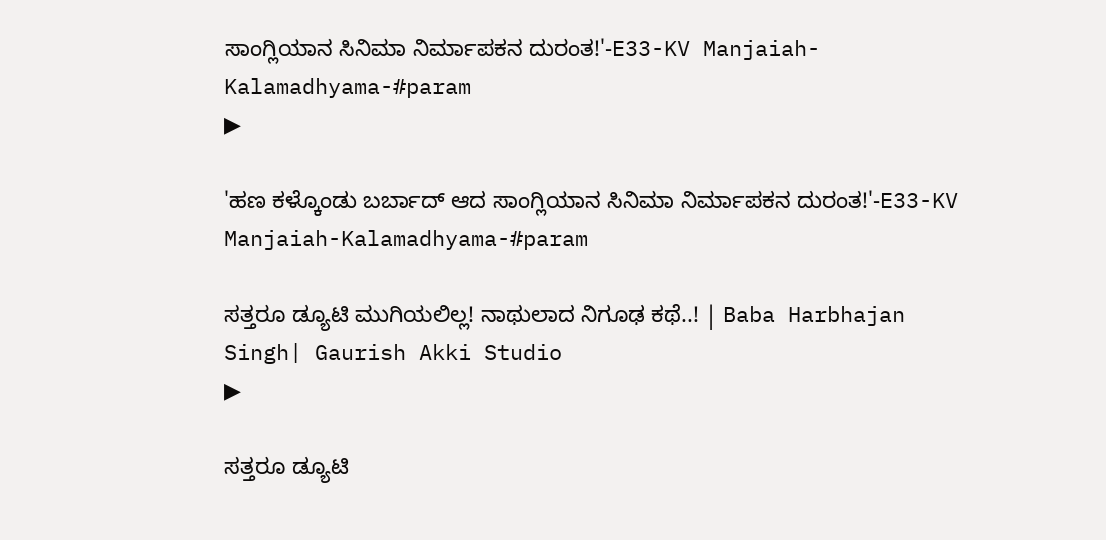ಸಾಂಗ್ಲಿಯಾನ ಸಿನಿಮಾ ನಿರ್ಮಾಪಕನ ದುರಂತ!'-E33-KV Manjaiah-Kalamadhyama-#param
▶

'ಹಣ ಕಳ್ಕೊಂಡು ಬರ್ಬಾದ್ ಆದ ಸಾಂಗ್ಲಿಯಾನ ಸಿನಿಮಾ ನಿರ್ಮಾಪಕನ ದುರಂತ!'-E33-KV Manjaiah-Kalamadhyama-#param

ಸತ್ತರೂ ಡ್ಯೂಟಿ ಮುಗಿಯಲಿಲ್ಲ! ನಾಥುಲಾದ ನಿಗೂಢ ಕಥೆ..! | Baba Harbhajan Singh| Gaurish Akki Studio
▶

ಸತ್ತರೂ ಡ್ಯೂಟಿ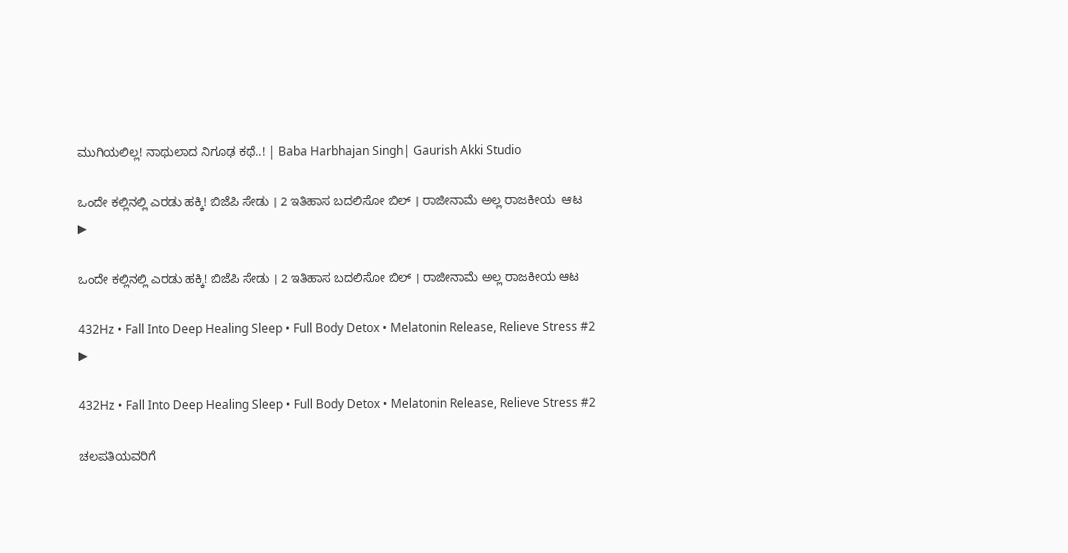ಮುಗಿಯಲಿಲ್ಲ! ನಾಥುಲಾದ ನಿಗೂಢ ಕಥೆ..! | Baba Harbhajan Singh| Gaurish Akki Studio

ಒಂದೇ ಕಲ್ಲಿನಲ್ಲಿ ಎರಡು ಹಕ್ಕಿ! ಬಿಜೆಪಿ ಸೇಡು । 2 ಇತಿಹಾಸ ಬದಲಿಸೋ ಬಿಲ್ । ರಾಜೀನಾಮೆ ಅಲ್ಲ ರಾಜಕೀಯ  ಆಟ
▶

ಒಂದೇ ಕಲ್ಲಿನಲ್ಲಿ ಎರಡು ಹಕ್ಕಿ! ಬಿಜೆಪಿ ಸೇಡು । 2 ಇತಿಹಾಸ ಬದಲಿಸೋ ಬಿಲ್ । ರಾಜೀನಾಮೆ ಅಲ್ಲ ರಾಜಕೀಯ ಆಟ

432Hz • Fall Into Deep Healing Sleep • Full Body Detox • Melatonin Release, Relieve Stress #2
▶

432Hz • Fall Into Deep Healing Sleep • Full Body Detox • Melatonin Release, Relieve Stress #2

ಚಲಪತಿಯವರಿಗೆ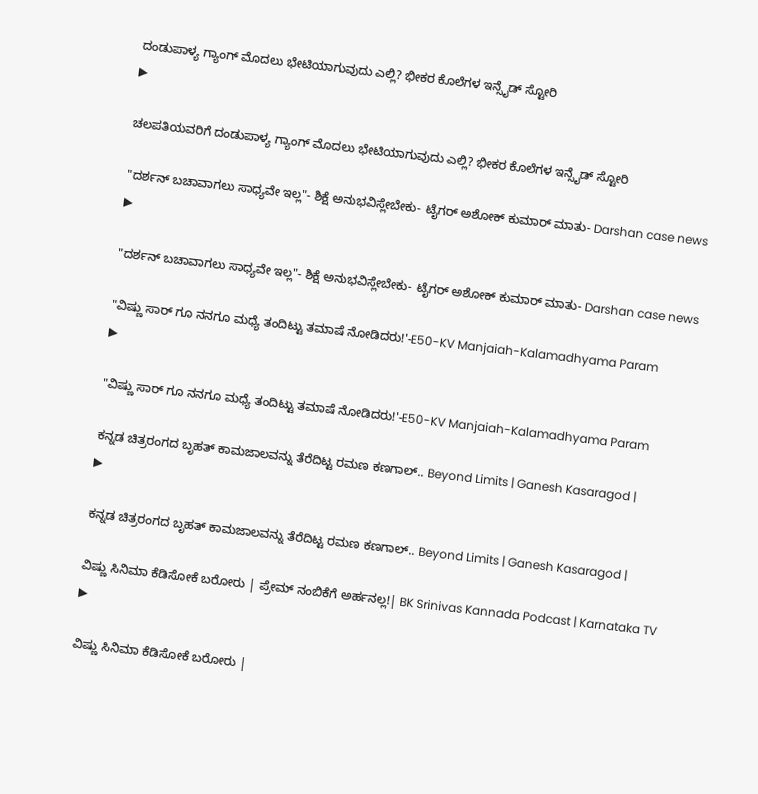ದಂಡುಪಾಳ್ಯ ಗ್ಯಾಂಗ್ ಮೊದಲು ಭೇಟಿಯಾಗುವುದು ಎಲ್ಲಿ? ಭೀಕರ ಕೊಲೆಗಳ ಇನ್ಸೈಡ್ ಸ್ಟೋರಿ
▶

ಚಲಪತಿಯವರಿಗೆ ದಂಡುಪಾಳ್ಯ ಗ್ಯಾಂಗ್ ಮೊದಲು ಭೇಟಿಯಾಗುವುದು ಎಲ್ಲಿ? ಭೀಕರ ಕೊಲೆಗಳ ಇನ್ಸೈಡ್ ಸ್ಟೋರಿ

"ದರ್ಶನ್ ಬಚಾವಾಗಲು ಸಾಧ್ಯವೇ ಇಲ್ಲ"- ಶಿಕ್ಷೆ ಅನುಭವಿಸ್ಲೇಬೇಕು- ಟೈಗರ್ ಅಶೋಕ್ ಕುಮಾರ್ ಮಾತು- Darshan case news
▶

"ದರ್ಶನ್ ಬಚಾವಾಗಲು ಸಾಧ್ಯವೇ ಇಲ್ಲ"- ಶಿಕ್ಷೆ ಅನುಭವಿಸ್ಲೇಬೇಕು- ಟೈಗರ್ ಅಶೋಕ್ ಕುಮಾರ್ ಮಾತು- Darshan case news

"ವಿಷ್ಣು ಸಾರ್ ಗೂ ನನಗೂ ಮಧ್ಯೆ ತಂದಿಟ್ಟು ತಮಾಷೆ ನೋಡಿದರು!'-E50-KV Manjaiah-Kalamadhyama Param
▶

"ವಿಷ್ಣು ಸಾರ್ ಗೂ ನನಗೂ ಮಧ್ಯೆ ತಂದಿಟ್ಟು ತಮಾಷೆ ನೋಡಿದರು!'-E50-KV Manjaiah-Kalamadhyama Param

ಕನ್ನಡ ಚಿತ್ರರಂಗದ ಬೃಹತ್ ಕಾಮಜಾಲವನ್ನು ತೆರೆದಿಟ್ಟ ರಮಣ ಕಣಗಾಲ್.. Beyond Limits | Ganesh Kasaragod |
▶

ಕನ್ನಡ ಚಿತ್ರರಂಗದ ಬೃಹತ್ ಕಾಮಜಾಲವನ್ನು ತೆರೆದಿಟ್ಟ ರಮಣ ಕಣಗಾಲ್.. Beyond Limits | Ganesh Kasaragod |

ವಿಷ್ಣು ಸಿನಿಮಾ ಕೆಡಿಸೋಕೆ ಬರೋರು | ಪ್ರೇಮ್ ನಂಬಿಕೆಗೆ ಅರ್ಹನಲ್ಲ!| BK Srinivas Kannada Podcast | Karnataka TV
▶

ವಿಷ್ಣು ಸಿನಿಮಾ ಕೆಡಿಸೋಕೆ ಬರೋರು |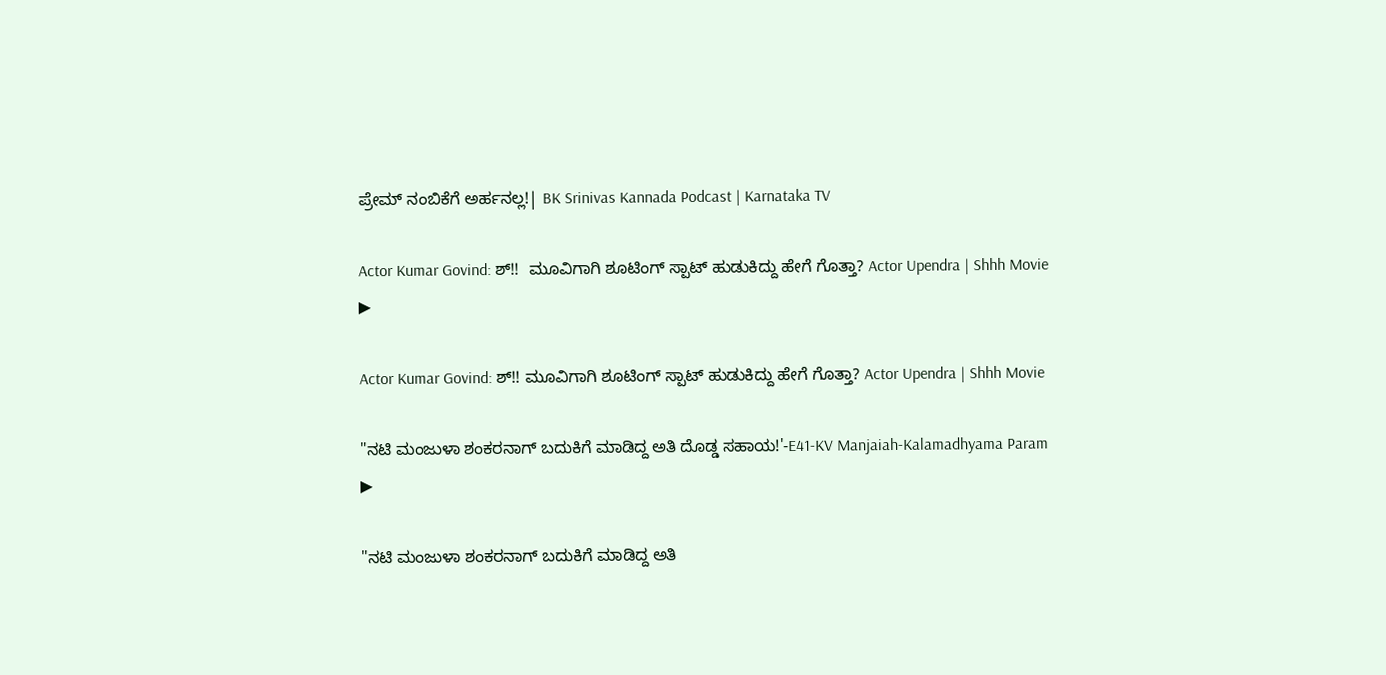ಪ್ರೇಮ್ ನಂಬಿಕೆಗೆ ಅರ್ಹನಲ್ಲ!| BK Srinivas Kannada Podcast | Karnataka TV

Actor Kumar Govind: ಶ್!!  ಮೂವಿಗಾಗಿ ಶೂಟಿಂಗ್ ಸ್ಪಾಟ್ ಹುಡುಕಿದ್ದು ಹೇಗೆ ಗೊತ್ತಾ? Actor Upendra | Shhh Movie
▶

Actor Kumar Govind: ಶ್!! ಮೂವಿಗಾಗಿ ಶೂಟಿಂಗ್ ಸ್ಪಾಟ್ ಹುಡುಕಿದ್ದು ಹೇಗೆ ಗೊತ್ತಾ? Actor Upendra | Shhh Movie

"ನಟಿ ಮಂಜುಳಾ ಶಂಕರನಾಗ್ ಬದುಕಿಗೆ ಮಾಡಿದ್ದ ಅತಿ ದೊಡ್ಡ ಸಹಾಯ!'-E41-KV Manjaiah-Kalamadhyama Param
▶

"ನಟಿ ಮಂಜುಳಾ ಶಂಕರನಾಗ್ ಬದುಕಿಗೆ ಮಾಡಿದ್ದ ಅತಿ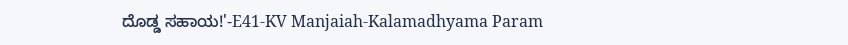ದೊಡ್ಡ ಸಹಾಯ!'-E41-KV Manjaiah-Kalamadhyama Param